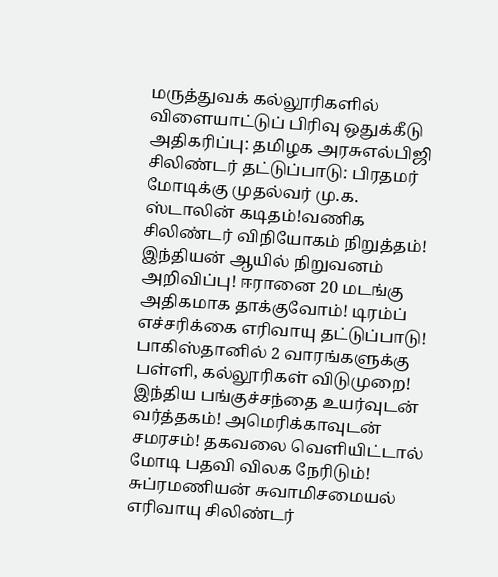மருத்துவக் கல்லூரிகளில் விளையாட்டுப் பிரிவு ஒதுக்கீடு அதிகரிப்பு: தமிழக அரசுஎல்பிஜி சிலிண்டர் தட்டுப்பாடு: பிரதமர் மோடிக்கு முதல்வர் மு.க. ஸ்டாலின் கடிதம்!வணிக சிலிண்டர் விநியோகம் நிறுத்தம்! இந்தியன் ஆயில் நிறுவனம் அறிவிப்பு! ஈரானை 20 மடங்கு அதிகமாக தாக்குவோம்! டிரம்ப் எச்சரிக்கை எரிவாயு தட்டுப்பாடு! பாகிஸ்தானில் 2 வாரங்களுக்கு பள்ளி, கல்லூரிகள் விடுமுறை! இந்திய பங்குச்சந்தை உயர்வுடன் வர்த்தகம்! அமெரிக்காவுடன் சமரசம்! தகவலை வெளியிட்டால் மோடி பதவி விலக நேரிடும்! சுப்ரமணியன் சுவாமிசமையல் எரிவாயு சிலிண்டர்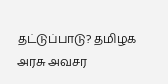தட்டுப்பாடு? தமிழக அரசு அவசர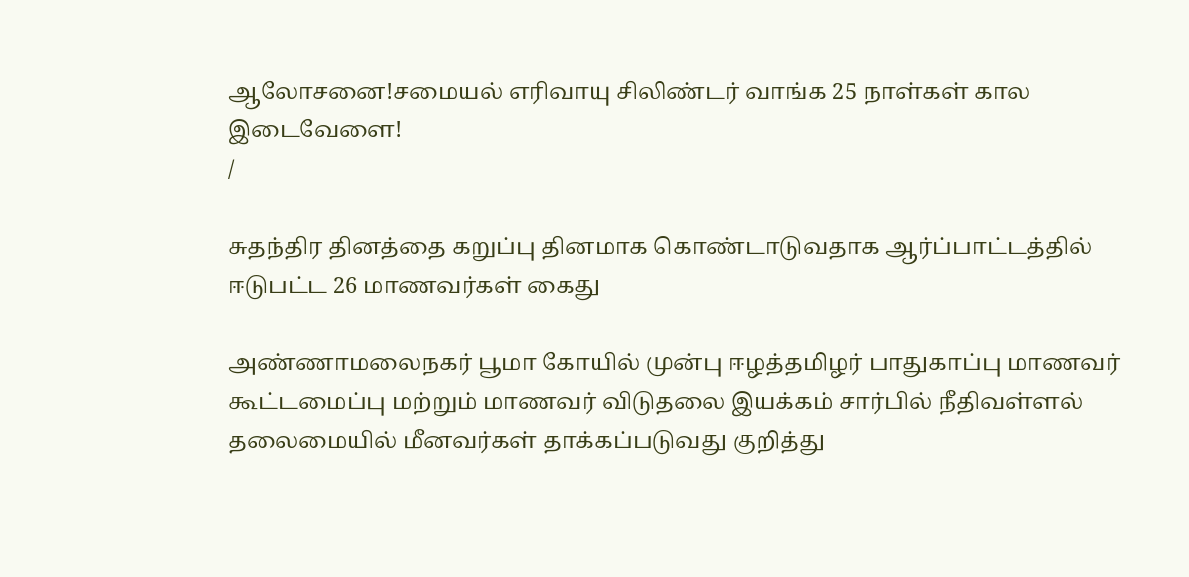ஆலோசனை!சமையல் எரிவாயு சிலிண்டர் வாங்க 25 நாள்கள் கால இடைவேளை!
/

சுதந்திர தினத்தை கறுப்பு தினமாக கொண்டாடுவதாக ஆர்ப்பாட்டத்தில் ஈடுபட்ட 26 மாணவர்கள் கைது

அண்ணாமலைநகர் பூமா கோயில் முன்பு ஈழத்தமிழர் பாதுகாப்பு மாணவர் கூட்டமைப்பு மற்றும் மாணவர் விடுதலை இயக்கம் சார்பில் நீதிவள்ளல் தலைமையில் மீனவர்கள் தாக்கப்படுவது குறித்து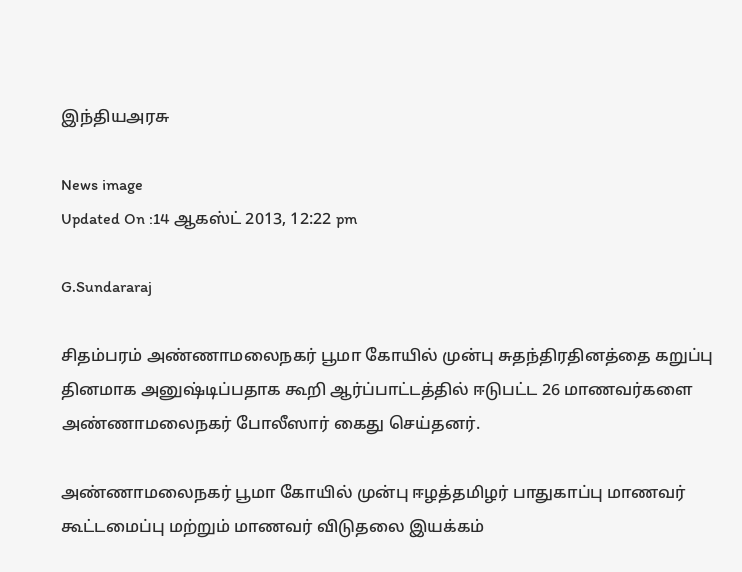இந்தியஅரசு

News image
Updated On :14 ஆகஸ்ட் 2013, 12:22 pm

G.Sundararaj

சிதம்பரம் அண்ணாமலைநகர் பூமா கோயில் முன்பு சுதந்திரதினத்தை கறுப்பு தினமாக அனுஷ்டிப்பதாக கூறி ஆர்ப்பாட்டத்தில் ஈடுபட்ட 26 மாணவர்களை அண்ணாமலைநகர் போலீஸார் கைது செய்தனர்.

அண்ணாமலைநகர் பூமா கோயில் முன்பு ஈழத்தமிழர் பாதுகாப்பு மாணவர் கூட்டமைப்பு மற்றும் மாணவர் விடுதலை இயக்கம்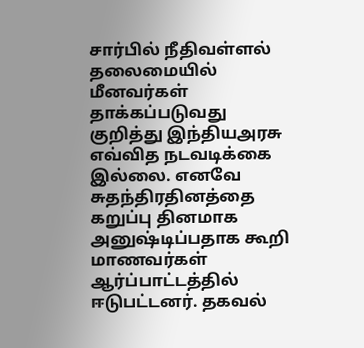சார்பில் நீதிவள்ளல் தலைமையில் மீனவர்கள் தாக்கப்படுவது குறித்து இந்தியஅரசு எவ்வித நடவடிக்கை இல்லை. எனவே சுதந்திரதினத்தை கறுப்பு தினமாக அனுஷ்டிப்பதாக கூறி மாணவர்கள் ஆர்ப்பாட்டத்தில் ஈடுபட்டனர். தகவல்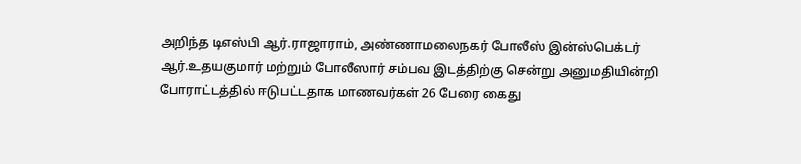அறிந்த டிஎஸ்பி ஆர்.ராஜாராம், அண்ணாமலைநகர் போலீஸ் இன்ஸ்பெக்டர் ஆர்.உதயகுமார் மற்றும் போலீஸார் சம்பவ இடத்திற்கு சென்று அனுமதியின்றி போராட்டத்தில் ஈடுபட்டதாக மாணவர்கள் 26 பேரை கைது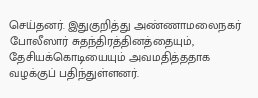செய்தனர். இதுகுறித்து அண்ணாமலைநகர் போலீஸார் சுதந்திரத்தினத்தையும், தேசியக்கொடியையும் அவமதித்ததாக வழக்குப் பதிந்துள்ளனர்.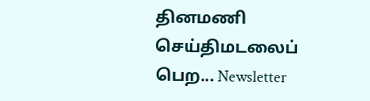தினமணி செய்திமடலைப் பெற... Newsletter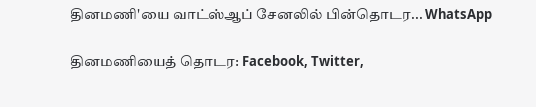தினமணி'யை வாட்ஸ்ஆப் சேனலில் பின்தொடர... WhatsApp

தினமணியைத் தொடர: Facebook, Twitter,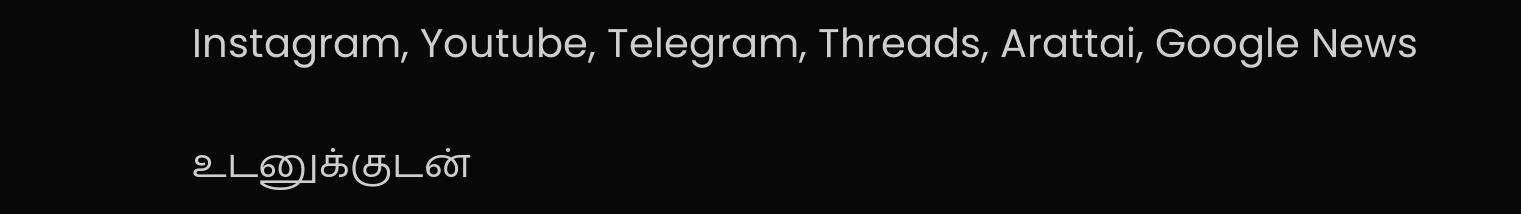Instagram, Youtube, Telegram, Threads, Arattai, Google News

உடனுக்குடன்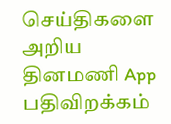செய்திகளை அறிய தினமணி App பதிவிறக்கம்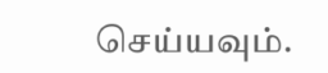செய்யவும்.